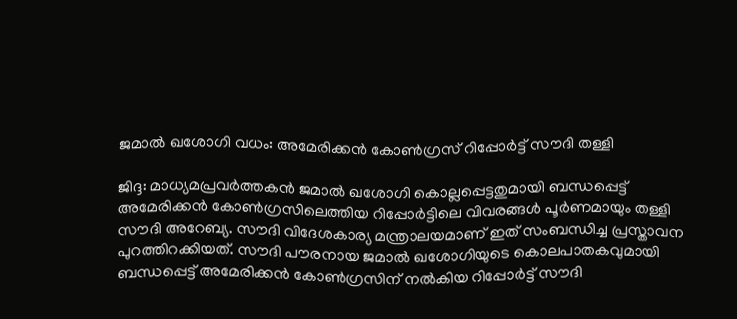ജമാല്‍ ഖശോഗി വധം: അമേരിക്കന്‍ കോണ്‍ഗ്രസ് റിപ്പോര്‍ട്ട് സൗദി തള്ളി

ജിദ്ദ: മാധ്യമപ്രവര്‍ത്തകന്‍ ജമാല്‍ ഖശോഗി കൊല്ലപ്പെട്ടതുമായി ബന്ധപ്പെട്ട് അമേരിക്കന്‍ കോണ്‍ഗ്രസിലെത്തിയ റിപ്പോര്‍ട്ടിലെ വിവരങ്ങള്‍ പൂര്‍ണമായും തള്ളി സൗദി അറേബ്യ. സൗദി വിദേശകാര്യ മന്ത്രാലയമാണ് ഇത് സംബന്ധിച്ച പ്രസ്താവന പുറത്തിറക്കിയത്. സൗദി പൗരനായ ജമാല്‍ ഖശോഗിയുടെ കൊലപാതകവുമായി ബന്ധപ്പെട്ട് അമേരിക്കന്‍ കോണ്‍ഗ്രസിന് നല്‍കിയ റിപ്പോര്‍ട്ട് സൗദി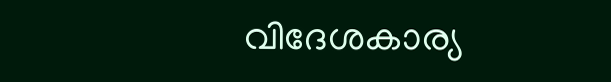വിദേശകാര്യ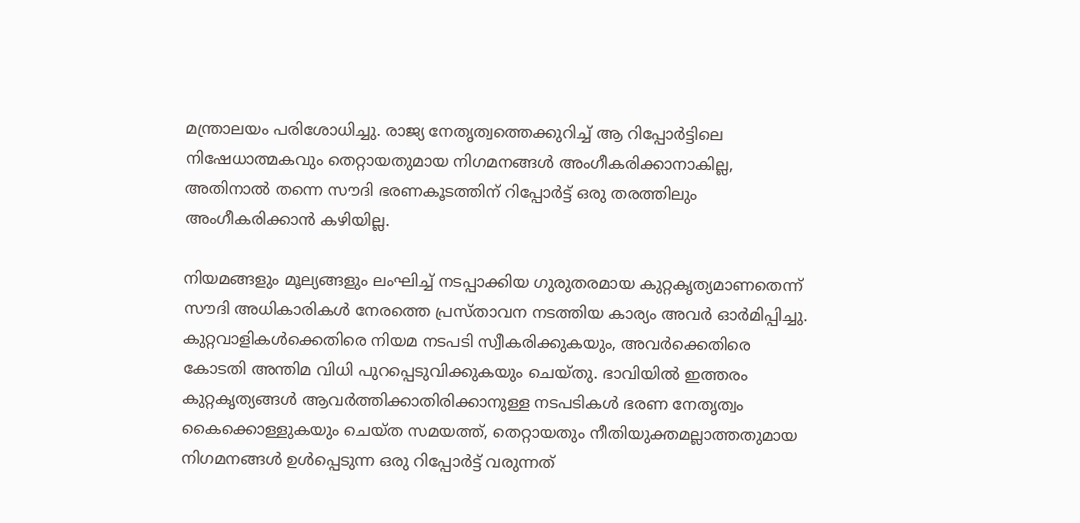മന്ത്രാലയം പരിശോധിച്ചു. രാജ്യ നേതൃത്വത്തെക്കുറിച്ച്‌ ആ റിപ്പോര്‍ട്ടിലെ നിഷേധാത്മകവും തെറ്റായതുമായ നിഗമനങ്ങള്‍ അംഗീകരിക്കാനാകില്ല, അതിനാല്‍ തന്നെ സൗദി ഭരണകൂടത്തിന് റിപ്പോര്‍ട്ട് ഒരു തരത്തിലും അംഗീകരിക്കാന്‍ കഴിയില്ല.

നിയമങ്ങളും മൂല്യങ്ങളും ലംഘിച്ച്‌ നടപ്പാക്കിയ ഗുരുതരമായ കുറ്റകൃത്യമാണതെന്ന്  സൗദി അധികാരികള്‍ നേരത്തെ പ്രസ്താവന നടത്തിയ കാര്യം അവര്‍ ഓര്‍മിപ്പിച്ചു. കുറ്റവാളികള്‍ക്കെതിരെ നിയമ നടപടി സ്വീകരിക്കുകയും, അവര്‍ക്കെതിരെ കോടതി അന്തിമ വിധി പുറപ്പെടുവിക്കുകയും ചെയ്തു. ഭാവിയില്‍ ഇത്തരം കുറ്റകൃത്യങ്ങള്‍ ആവര്‍ത്തിക്കാതിരിക്കാനുള്ള നടപടികള്‍ ഭരണ നേതൃത്വം കൈക്കൊള്ളുകയും ചെയ്ത സമയത്ത്, തെറ്റായതും നീതിയുക്തമല്ലാത്തതുമായ നിഗമനങ്ങള്‍ ഉള്‍പ്പെടുന്ന ഒരു റിപ്പോര്‍ട്ട് വരുന്നത്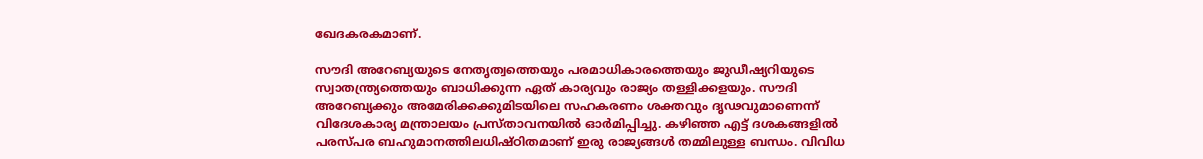ഖേദകരകമാണ്.

സൗദി അറേബ്യയുടെ നേതൃത്വത്തെയും പരമാധികാരത്തെയും ജുഡീഷ്യറിയുടെ സ്വാതന്ത്ര്യത്തെയും ബാധിക്കുന്ന ഏത് കാര്യവും രാജ്യം തള്ളിക്കളയും. സൗദി അറേബ്യക്കും അമേരിക്കക്കുമിടയിലെ സഹകരണം ശക്തവും ദൃഢവുമാണെന്ന് വിദേശകാര്യ മന്ത്രാലയം പ്രസ്താവനയില്‍ ഓര്‍മിപ്പിച്ചു. കഴിഞ്ഞ എട്ട് ദശകങ്ങളില്‍ പരസ്പര ബഹുമാനത്തിലധിഷ്ഠിതമാണ് ഇരു രാജ്യങ്ങള്‍ തമ്മിലുള്ള ബന്ധം. വിവിധ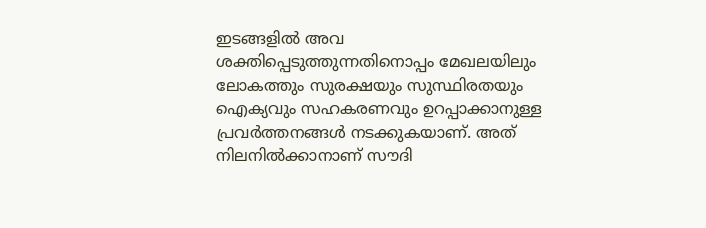ഇടങ്ങളില്‍ അവ ശക്തിപ്പെടുത്തുന്നതിനൊപ്പം മേഖലയിലും ലോകത്തും സുരക്ഷയും സുസ്ഥിരതയും ഐക്യവും സഹകരണവും ഉറപ്പാക്കാനുള്ള പ്രവര്‍ത്തനങ്ങള്‍ നടക്കുകയാണ്. അത് നിലനില്‍ക്കാനാണ് സൗദി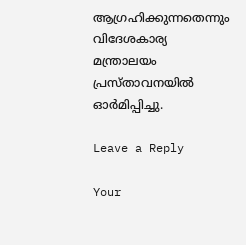ആഗ്രഹിക്കുന്നതെന്നും വിദേശകാര്യ മന്ത്രാലയം പ്രസ്താവനയില്‍ ഓര്‍മിപ്പിച്ചു.

Leave a Reply

Your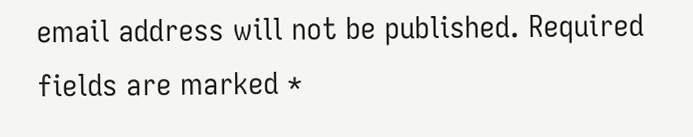email address will not be published. Required fields are marked *